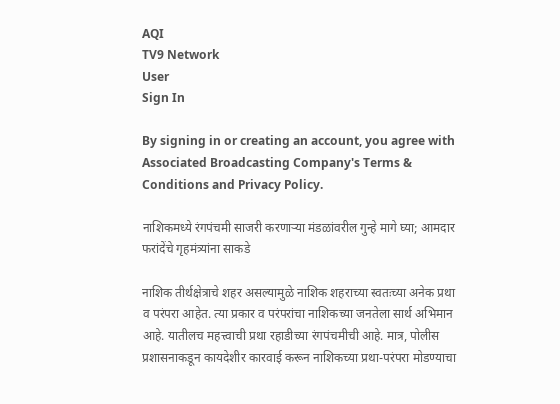AQI
TV9 Network
User
Sign In

By signing in or creating an account, you agree with Associated Broadcasting Company's Terms & Conditions and Privacy Policy.

नाशिकमध्ये रंगपंचमी साजरी करणाऱ्या मंडळांवरील गुन्हे मागे घ्या; आमदार फरांदेंचे गृहमंत्र्यांना साकडे

नाशिक तीर्थक्षेत्राचे शहर असल्यामुळे नाशिक शहराच्या स्वतःच्या अनेक प्रथा व परंपरा आहेत. त्या प्रकार व परंपरांचा नाशिकच्या जनतेला सार्थ अभिमान आहे. यातीलच महत्त्वाची प्रथा रहाडीच्या रंगपंचमीची आहे. मात्र, पोलीस प्रशासनाकडून कायदेशीर कारवाई करून नाशिकच्या प्रथा-परंपरा मोडण्याचा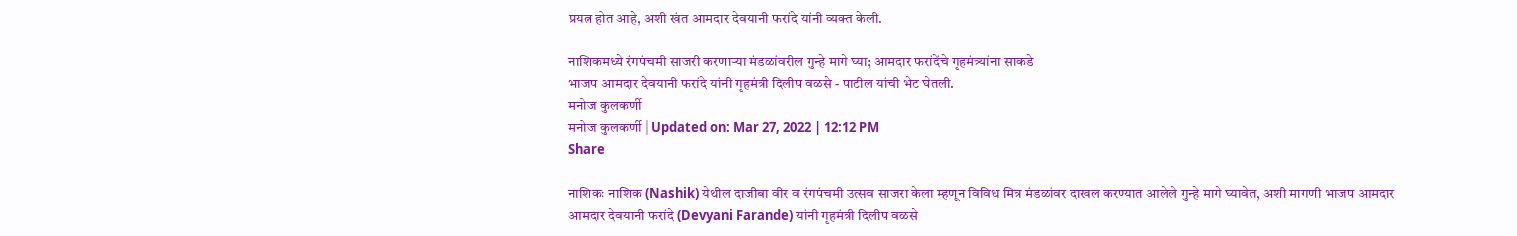प्रयत्न होत आहे, अशी खंत आमदार देवयानी फरांदे यांनी व्यक्त केली.

नाशिकमध्ये रंगपंचमी साजरी करणाऱ्या मंडळांवरील गुन्हे मागे घ्या; आमदार फरांदेंचे गृहमंत्र्यांना साकडे
भाजप आमदार देवयानी फरांदे यांनी गृहमंत्री दिलीप वळसे - पाटील यांची भेट घेतली.
मनोज कुलकर्णी
मनोज कुलकर्णी | Updated on: Mar 27, 2022 | 12:12 PM
Share

नाशिकः नाशिक (Nashik) येथील दाजीबा वीर व रंगपंचमी उत्सव साजरा केला म्हणून विविध मित्र मंडळांवर दाखल करण्यात आलेले गुन्हे मागे घ्यावेत, अशी मागणी भाजप आमदार आमदार देवयानी फरांदे (Devyani Farande) यांनी गृहमंत्री दिलीप वळसे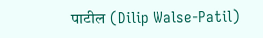पाटील (Dilip Walse-Patil)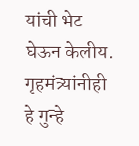यांची भेट घेऊन केलीय. गृहमंत्र्यांनीही हे गुन्हे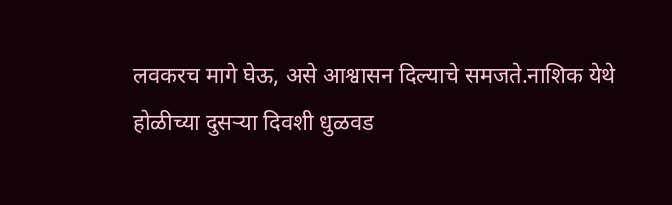लवकरच मागे घेऊ, असे आश्वासन दिल्याचे समजते.नाशिक येथे होळीच्या दुसर्‍या दिवशी धुळवड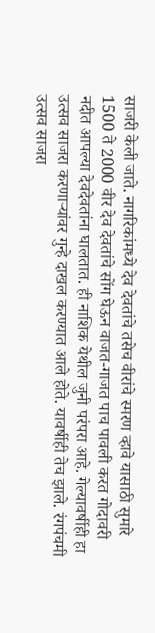साजरी केली जाते. नागरिकांमध्ये देव देवतांचे तसेच वीरांचे स्मरण व्हावे यासाठी सुमारे 1500 ते 2000 वीर देव देवतांचे सोंग घेऊन वाजत-गाजत पाच पावली करत गोदावरी नदीत आपल्या देवदेवतांना घालतात. ही नाशिक येथील जुनी परंपरा आहे. गेल्यावर्षीही हा उत्सव साजरा करणाऱ्यांवर गुन्हे दाखल करण्यात आले होते. यावर्षीही तेच झाले. रंगपंचमी उत्सव साजरा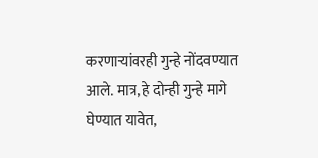करणाऱ्यांवरही गुन्हे नोंदवण्यात आले. मात्र, हे दोन्ही गुन्हे मागे घेण्यात यावेत,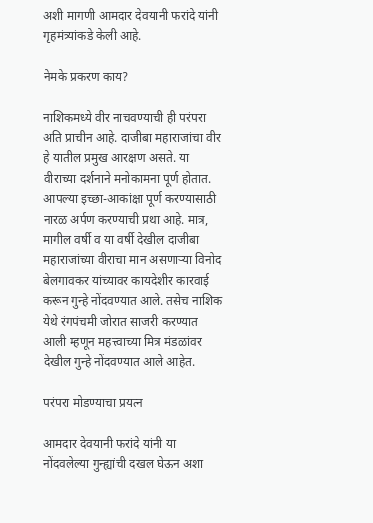अशी मागणी आमदार देवयानी फरांदे यांनी गृहमंत्र्यांकडे केली आहे.

नेमके प्रकरण काय?

नाशिकमध्ये वीर नाचवण्याची ही परंपरा अति प्राचीन आहे. दाजीबा महाराजांचा वीर हे यातील प्रमुख आरक्षण असते. या वीराच्या दर्शनाने मनोकामना पूर्ण होतात. आपल्या इच्छा-आकांक्षा पूर्ण करण्यासाठी नारळ अर्पण करण्याची प्रथा आहे. मात्र, मागील वर्षी व या वर्षी देखील दाजीबा महाराजांच्या वीराचा मान असणाऱ्या विनोद बेलगावकर यांच्यावर कायदेशीर कारवाई करून गुन्हे नोंदवण्यात आले. तसेच नाशिक येथे रंगपंचमी जोरात साजरी करण्यात आली म्हणून महत्त्वाच्या मित्र मंडळांवर देखील गुन्हे नोंदवण्यात आले आहेत.

परंपरा मोडण्याचा प्रयत्न

आमदार देवयानी फरांदे यांनी या नोंदवलेल्या गुन्ह्यांची दखल घेऊन अशा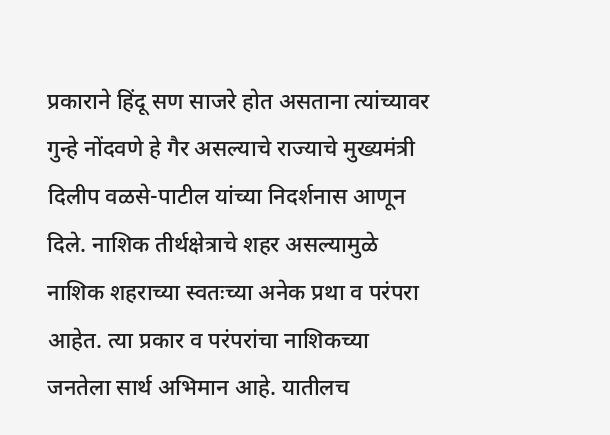प्रकाराने हिंदू सण साजरे होत असताना त्यांच्यावर गुन्हे नोंदवणे हे गैर असल्याचे राज्याचे मुख्यमंत्री दिलीप वळसे-पाटील यांच्या निदर्शनास आणून दिले. नाशिक तीर्थक्षेत्राचे शहर असल्यामुळे नाशिक शहराच्या स्वतःच्या अनेक प्रथा व परंपरा आहेत. त्या प्रकार व परंपरांचा नाशिकच्या जनतेला सार्थ अभिमान आहे. यातीलच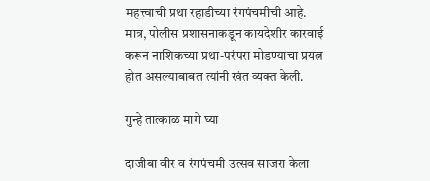महत्त्वाची प्रथा रहाडीच्या रंगपंचमीची आहे. मात्र, पोलीस प्रशासनाकडून कायदेशीर कारवाई करून नाशिकच्या प्रथा-परंपरा मोडण्याचा प्रयत्न होत असल्याबाबत त्यांनी खंत व्यक्त केली.

गुन्हे तात्काळ मागे घ्या

दाजीबा वीर व रंगपंचमी उत्सव साजरा केला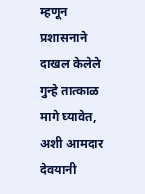म्हणून प्रशासनाने दाखल केलेले गुन्हे तात्काळ मागे घ्यावेत, अशी आमदार देवयानी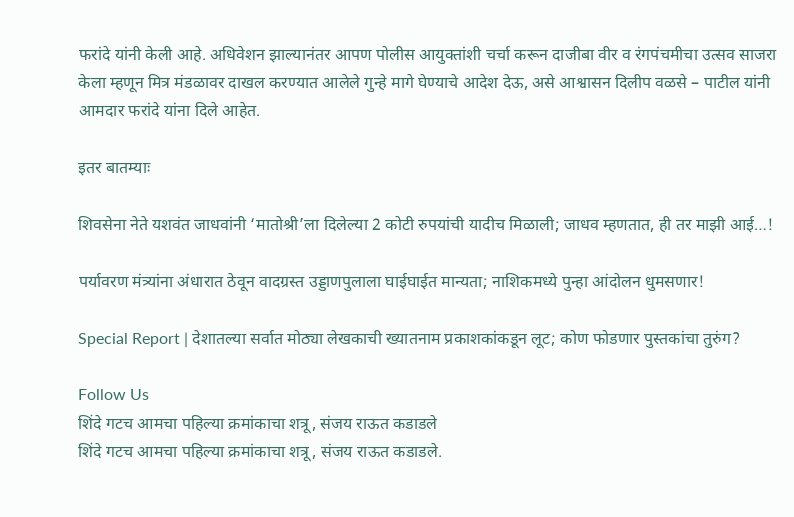फरांदे यांनी केली आहे. अधिवेशन झाल्यानंतर आपण पोलीस आयुक्तांशी चर्चा करून दाजीबा वीर व रंगपंचमीचा उत्सव साजरा केला म्हणून मित्र मंडळावर दाखल करण्यात आलेले गुन्हे मागे घेण्याचे आदेश देऊ, असे आश्वासन दिलीप वळसे – पाटील यांनी आमदार फरांदे यांना दिले आहेत.

इतर बातम्याः

शिवसेना नेते यशवंत जाधवांनी ‘मातोश्री’ला दिलेल्या 2 कोटी रुपयांची यादीच मिळाली; जाधव म्हणतात, ही तर माझी आई…!

पर्यावरण मंत्र्यांना अंधारात ठेवून वादग्रस्त उड्डाणपुलाला घाईघाईत मान्यता; नाशिकमध्ये पुन्हा आंदोलन धुमसणार!

Special Report | देशातल्या सर्वात मोठ्या लेखकाची ख्यातनाम प्रकाशकांकडून लूट; कोण फोडणार पुस्तकांचा तुरुंग?

Follow Us
शिंदे गटच आमचा पहिल्या क्रमांकाचा शत्रू, संजय राऊत कडाडले
शिंदे गटच आमचा पहिल्या क्रमांकाचा शत्रू, संजय राऊत कडाडले.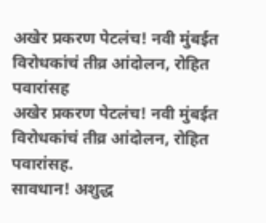अखेर प्रकरण पेटलंच! नवी मुंबईत विरोधकांचं तीव्र आंदोलन, रोहित पवारांसह
अखेर प्रकरण पेटलंच! नवी मुंबईत विरोधकांचं तीव्र आंदोलन, रोहित पवारांसह.
सावधान! अशुद्ध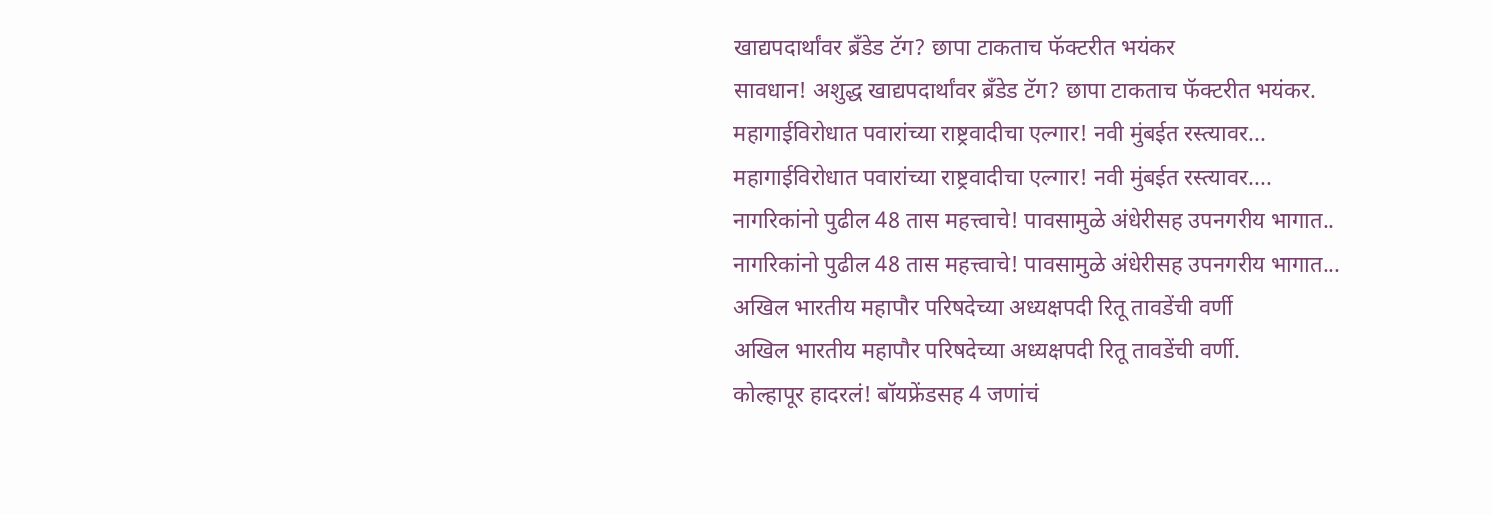खाद्यपदार्थांवर ब्रँडेड टॅग? छापा टाकताच फॅक्टरीत भयंकर
सावधान! अशुद्ध खाद्यपदार्थांवर ब्रँडेड टॅग? छापा टाकताच फॅक्टरीत भयंकर.
महागाईविरोधात पवारांच्या राष्ट्रवादीचा एल्गार! नवी मुंबईत रस्त्यावर...
महागाईविरोधात पवारांच्या राष्ट्रवादीचा एल्गार! नवी मुंबईत रस्त्यावर....
नागरिकांनो पुढील 48 तास महत्त्वाचे! पावसामुळे अंधेरीसह उपनगरीय भागात..
नागरिकांनो पुढील 48 तास महत्त्वाचे! पावसामुळे अंधेरीसह उपनगरीय भागात...
अखिल भारतीय महापौर परिषदेच्या अध्यक्षपदी रितू तावडेंची वर्णी
अखिल भारतीय महापौर परिषदेच्या अध्यक्षपदी रितू तावडेंची वर्णी.
कोल्हापूर हादरलं! बॉयफ्रेंडसह 4 जणांचं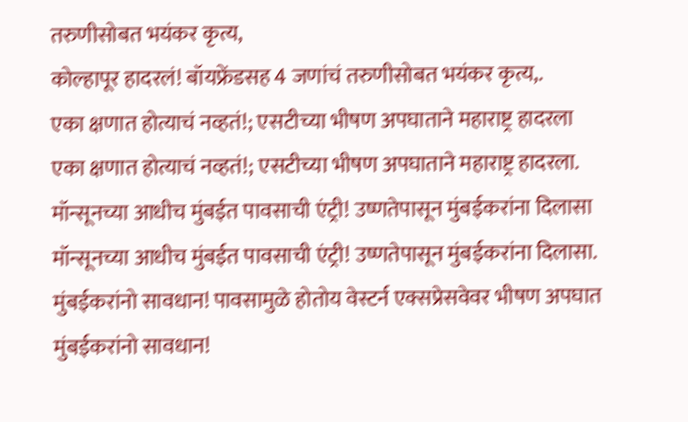तरुणीसोबत भयंकर कृत्य,
कोल्हापूर हादरलं! बॉयफ्रेंडसह 4 जणांचं तरुणीसोबत भयंकर कृत्य,.
एका क्षणात होत्याचं नव्हतं!; एसटीच्या भीषण अपघाताने महाराष्ट्र हादरला
एका क्षणात होत्याचं नव्हतं!; एसटीच्या भीषण अपघाताने महाराष्ट्र हादरला.
मॉन्सूनच्या आधीच मुंबईत पावसाची एंट्री! उष्णतेपासून मुंबईकरांना दिलासा
मॉन्सूनच्या आधीच मुंबईत पावसाची एंट्री! उष्णतेपासून मुंबईकरांना दिलासा.
मुंबईकरांनो सावधान! पावसामुळे होतोय वेस्टर्न एक्सप्रेसवेवर भीषण अपघात
मुंबईकरांनो सावधान!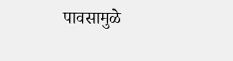पावसामुळे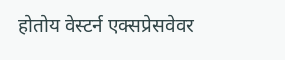होतोय वेस्टर्न एक्सप्रेसवेवर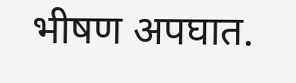भीषण अपघात.